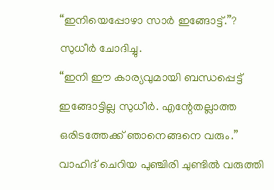“ഇനിയെപ്പോഴാ സാർ ഇങ്ങോട്ട്.”? സുധീർ ചോദിച്ചു.
“ഇനി ഈ കാര്യവുമായി ബന്ധപ്പെട്ട് ഇങ്ങോട്ടില്ല സുധീർ. എന്റേതല്ലാത്ത ഒരിടത്തേക്ക് ഞാനെങ്ങനെ വരും.” വാഹിദ് ചെറിയ പുഞ്ചിരി ചുണ്ടിൽ വരുത്തി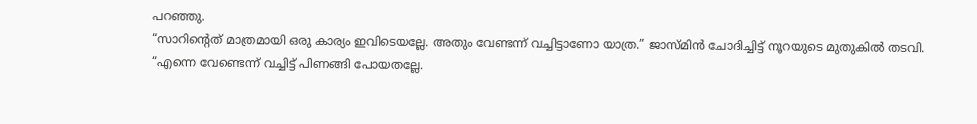പറഞ്ഞു.
“സാറിന്റെത് മാത്രമായി ഒരു കാര്യം ഇവിടെയല്ലേ. അതും വേണ്ടന്ന് വച്ചിട്ടാണോ യാത്ര.” ജാസ്മിൻ ചോദിച്ചിട്ട് നൂറയുടെ മുതുകിൽ തടവി.
“എന്നെ വേണ്ടെന്ന് വച്ചിട്ട് പിണങ്ങി പോയതല്ലേ.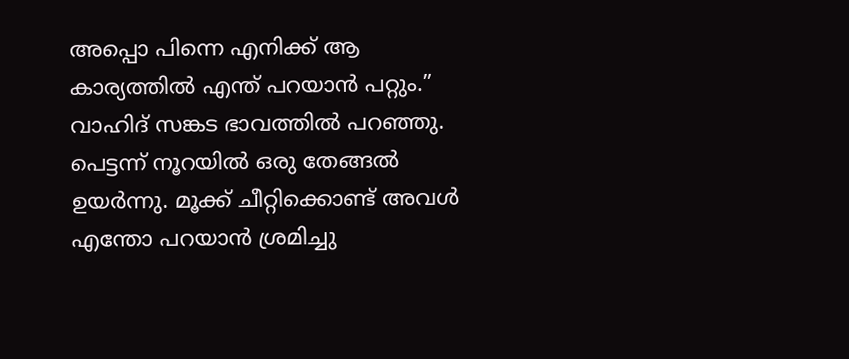അപ്പൊ പിന്നെ എനിക്ക് ആ കാര്യത്തിൽ എന്ത് പറയാൻ പറ്റും.” വാഹിദ് സങ്കട ഭാവത്തിൽ പറഞ്ഞു.
പെട്ടന്ന് നൂറയിൽ ഒരു തേങ്ങൽ ഉയർന്നു. മൂക്ക് ചീറ്റിക്കൊണ്ട് അവൾ എന്തോ പറയാൻ ശ്രമിച്ചു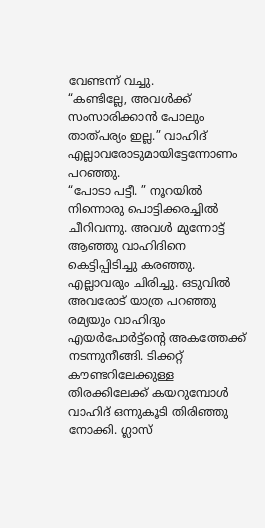വേണ്ടന്ന് വച്ചു.
“കണ്ടില്ലേ, അവൾക്ക് സംസാരിക്കാൻ പോലും താത്പര്യം ഇല്ല.” വാഹിദ് എല്ലാവരോടുമായിട്ടേന്നോണം പറഞ്ഞു.
“പോടാ പട്ടീ. ” നൂറയിൽ നിന്നൊരു പൊട്ടിക്കരച്ചിൽ ചീറിവന്നു. അവൾ മുന്നോട്ട് ആഞ്ഞു വാഹിദിനെ കെട്ടിപ്പിടിച്ചു കരഞ്ഞു. എല്ലാവരും ചിരിച്ചു. ഒടുവിൽ അവരോട് യാത്ര പറഞ്ഞു രമ്യയും വാഹിദും എയർപോർട്ട്ന്റെ അകത്തേക്ക് നടന്നുനീങ്ങി. ടിക്കറ്റ് കൗണ്ടറിലേക്കുള്ള തിരക്കിലേക്ക് കയറുമ്പോൾ വാഹിദ് ഒന്നുകൂടി തിരിഞ്ഞു നോക്കി. ഗ്ലാസ്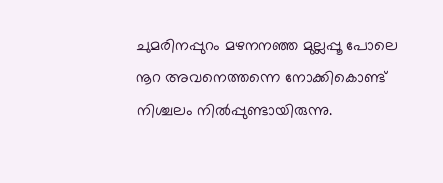ചുമരിനപ്പുറം മഴനനഞ്ഞ മുല്ലപ്പൂ പോലെ നൂറ അവനെത്തന്നെ നോക്കികൊണ്ട് നിശ്ചലം നിൽപ്പുണ്ടായിരുന്നു.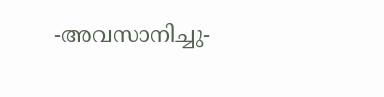-അവസാനിച്ചു-